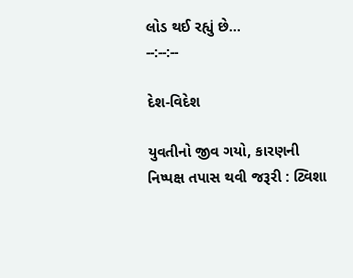લોડ થઈ રહ્યું છે...
--:--:--

દેશ-વિદેશ

યુવતીનો જીવ ગયો, કારણની નિષ્પક્ષ તપાસ થવી જરૂરી : ટ્વિશા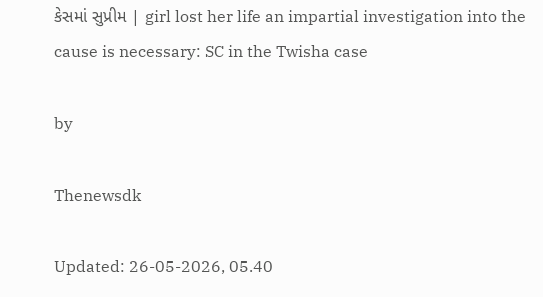કેસમાં સુપ્રીમ | girl lost her life an impartial investigation into the cause is necessary: SC in the Twisha case

by

Thenewsdk

Updated: 26-05-2026, 05.40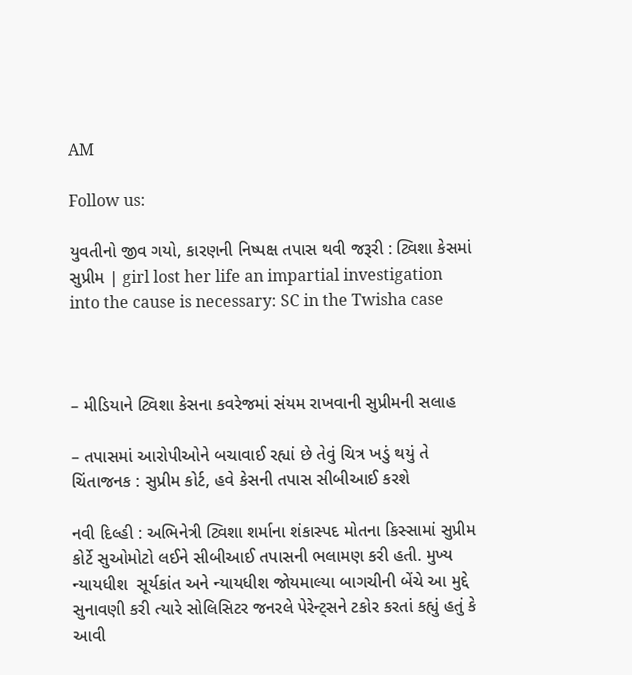AM

Follow us:

યુવતીનો જીવ ગયો, કારણની નિષ્પક્ષ તપાસ થવી જરૂરી : ટ્વિશા કેસમાં સુપ્રીમ | girl lost her life an impartial investigation into the cause is necessary: SC in the Twisha case



– મીડિયાને ટ્વિશા કેસના કવરેજમાં સંયમ રાખવાની સુપ્રીમની સલાહ

– તપાસમાં આરોપીઓને બચાવાઈ રહ્યાં છે તેવું ચિત્ર ખડું થયું તે ચિંતાજનક : સુપ્રીમ કોર્ટ, હવે કેસની તપાસ સીબીઆઈ કરશે

નવી દિલ્હી : અભિનેત્રી ટ્વિશા શર્માના શંકાસ્પદ મોતના કિસ્સામાં સુપ્રીમ કોર્ટે સુઓમોટો લઈને સીબીઆઈ તપાસની ભલામણ કરી હતી. મુખ્ય ન્યાયધીશ  સૂર્યકાંત અને ન્યાયધીશ જોયમાલ્યા બાગચીની બેંચે આ મુદ્દે સુનાવણી કરી ત્યારે સોલિસિટર જનરલે પેરેન્ટ્સને ટકોર કરતાં કહ્યું હતું કે આવી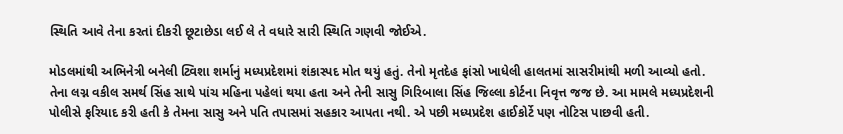સ્થિતિ આવે તેના કરતાં દીકરી છૂટાછેડા લઈ લે તે વધારે સારી સ્થિતિ ગણવી જોઈએ.

મોડલમાંથી અભિનેત્રી બનેલી ટ્વિશા શર્માનું મધ્યપ્રદેશમાં શંકાસ્પદ મોત થયું હતું. તેનો મૃતદેહ ફાંસો ખાધેલી હાલતમાં સાસરીમાંથી મળી આવ્યો હતો. તેના લગ્ન વકીલ સમર્થ સિંહ સાથે પાંચ મહિના પહેલાં થયા હતા અને તેની સાસુ ગિરિબાલા સિંહ જિલ્લા કોર્ટના નિવૃત્ત જજ છે. આ મામલે મધ્યપ્રદેશની પોલીસે ફરિયાદ કરી હતી કે તેમના સાસુ અને પતિ તપાસમાં સહકાર આપતા નથી. એ પછી મધ્યપ્રદેશ હાઈકોર્ટે પણ નોટિસ પાછવી હતી.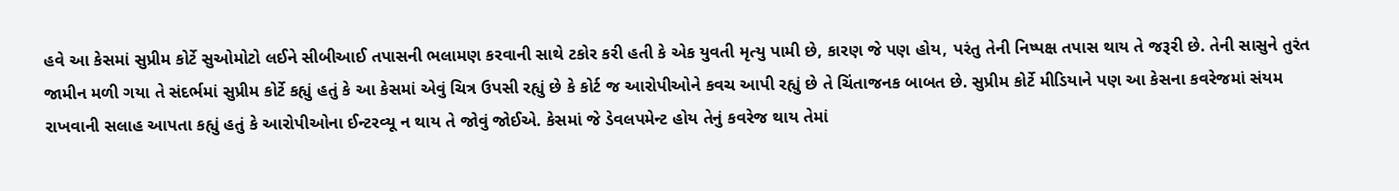હવે આ કેસમાં સુપ્રીમ કોર્ટે સુઓમોટો લઈને સીબીઆઈ તપાસની ભલામણ કરવાની સાથે ટકોર કરી હતી કે એક યુવતી મૃત્યુ પામી છે, કારણ જે પણ હોય, પરંતુ તેની નિષ્પક્ષ તપાસ થાય તે જરૂરી છે. તેની સાસુને તુરંત જામીન મળી ગયા તે સંદર્ભમાં સુપ્રીમ કોર્ટે કહ્યું હતું કે આ કેસમાં એવું ચિત્ર ઉપસી રહ્યું છે કે કોર્ટ જ આરોપીઓને કવચ આપી રહ્યું છે તે ચિંતાજનક બાબત છે. સુપ્રીમ કોર્ટે મીડિયાને પણ આ કેસના કવરેજમાં સંયમ રાખવાની સલાહ આપતા કહ્યું હતું કે આરોપીઓના ઈન્ટરવ્યૂ ન થાય તે જોવું જોઈએ. કેસમાં જે ડેવલપમેન્ટ હોય તેનું કવરેજ થાય તેમાં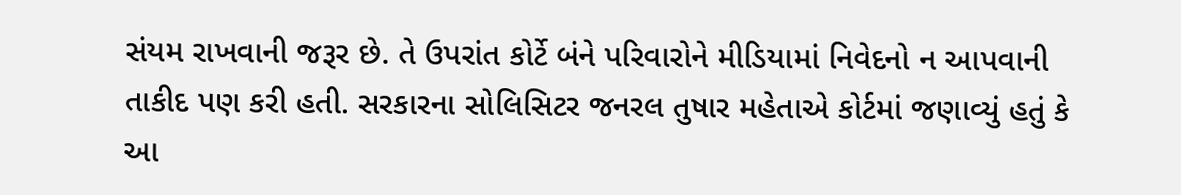સંયમ રાખવાની જરૂર છે. તે ઉપરાંત કોર્ટે બંને પરિવારોને મીડિયામાં નિવેદનો ન આપવાની તાકીદ પણ કરી હતી. સરકારના સોલિસિટર જનરલ તુષાર મહેતાએ કોર્ટમાં જણાવ્યું હતું કે આ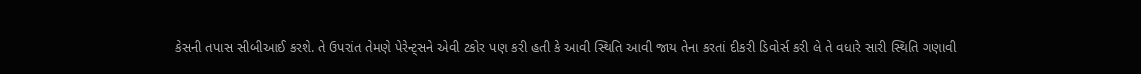કેસની તપાસ સીબીઆઈ કરશે. તે ઉપરાંત તેમણે પેરેન્ટ્સને એવી ટકોર પણ કરી હતી કે આવી સ્થિતિ આવી જાય તેના કરતાં દીકરી ડિવોર્સ કરી લે તે વધારે સારી સ્થિતિ ગણાવી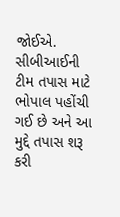જોઈએ. સીબીઆઈની ટીમ તપાસ માટે ભોપાલ પહોંચી ગઈ છે અને આ મુદ્દે તપાસ શરૂ કરી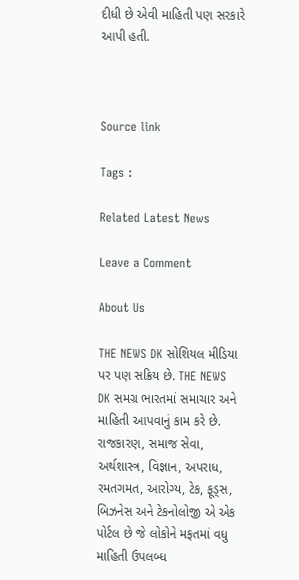દીધી છે એવી માહિતી પણ સરકારે આપી હતી.



Source link

Tags :

Related Latest News

Leave a Comment

About Us

THE NEWS DK સોશિયલ મીડિયા પર પણ સક્રિય છે. THE NEWS DK સમગ્ર ભારતમાં સમાચાર અને માહિતી આપવાનું કામ કરે છે. રાજકારણ, સમાજ સેવા, અર્થશાસ્ત્ર, વિજ્ઞાન, અપરાધ, રમતગમત, આરોગ્ય, ટેક, ફૂડ્સ, બિઝનેસ અને ટેકનોલોજી એ એક પોર્ટલ છે જે લોકોને મફતમાં વધુ માહિતી ઉપલબ્ધ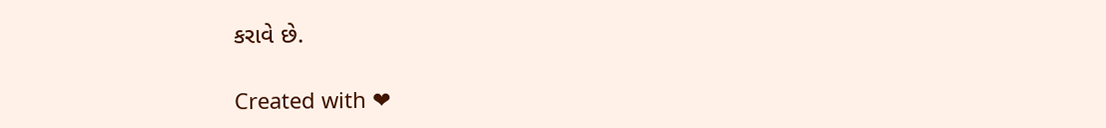કરાવે છે.

Created with ❤